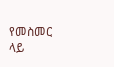የመስመር ላይ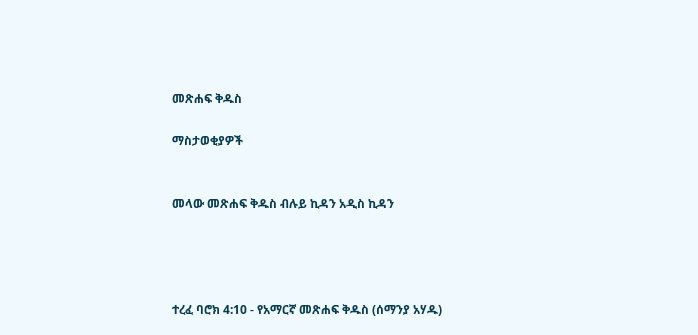መጽሐፍ ቅዱስ

ማስታወቂያዎች


መላው መጽሐፍ ቅዱስ ብሉይ ኪዳን አዲስ ኪዳን




ተረፈ ባሮክ 4:10 - የአማርኛ መጽሐፍ ቅዱስ (ሰማንያ አሃዱ)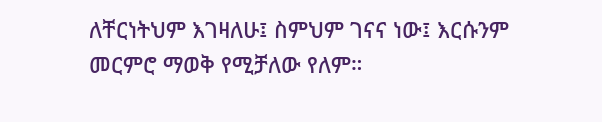ለቸርነትህም እገዛለሁ፤ ስምህም ገናና ነው፤ እርሱንም መርምሮ ማወቅ የሚቻለው የለም።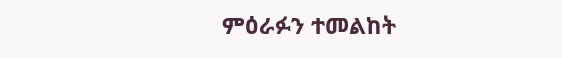ምዕራፉን ተመልከት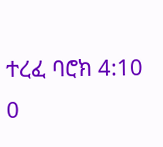ተረፈ ባሮክ 4:10
0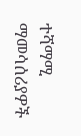ተሻማሚ ማመሳሰሪያዎች